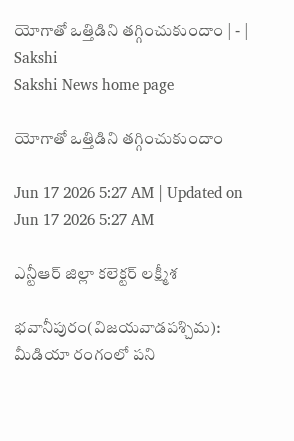యోగాతో ఒత్తిడిని తగ్గించుకుందాం | - | Sakshi
Sakshi News home page

యోగాతో ఒత్తిడిని తగ్గించుకుందాం

Jun 17 2026 5:27 AM | Updated on Jun 17 2026 5:27 AM

ఎన్టీఆర్‌ జిల్లా కలెక్టర్‌ లక్ష్మీశ

భవానీపురం(విజయవాడపశ్చిమ): మీడియా రంగంలో పని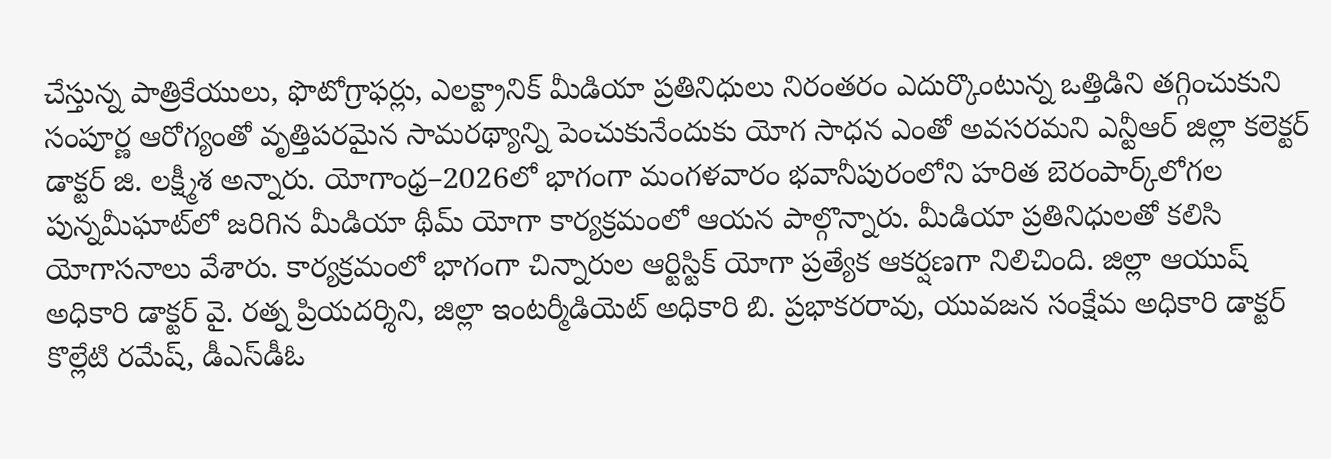చేస్తున్న పాత్రికేయులు, ఫొటోగ్రాఫర్లు, ఎలక్ట్రానిక్‌ మీడియా ప్రతినిధులు నిరంతరం ఎదుర్కొంటున్న ఒత్తిడిని తగ్గించుకుని సంపూర్ణ ఆరోగ్యంతో వృత్తిపరమైన సామరథ్యాన్ని పెంచుకునేందుకు యోగ సాధన ఎంతో అవసరమని ఎన్టీఆర్‌ జిల్లా కలెక్టర్‌ డాక్టర్‌ జి. లక్ష్మీశ అన్నారు. యోగాంధ్ర–2026లో భాగంగా మంగళవారం భవానీపురంలోని హరిత బెరంపార్క్‌లోగల పున్నమీఘాట్‌లో జరిగిన మీడియా థీమ్‌ యోగా కార్యక్రమంలో ఆయన పాల్గొన్నారు. మీడియా ప్రతినిధులతో కలిసి యోగాసనాలు వేశారు. కార్యక్రమంలో భాగంగా చిన్నారుల ఆర్టిస్టిక్‌ యోగా ప్రత్యేక ఆకర్షణగా నిలిచింది. జిల్లా ఆయుష్‌ అధికారి డాక్టర్‌ వై. రత్న ప్రియదర్శిని, జిల్లా ఇంటర్మీడియెట్‌ అధికారి బి. ప్రభాకరరావు, యువజన సంక్షేమ అధికారి డాక్టర్‌ కొల్లేటి రమేష్‌, డీఎస్‌డీఓ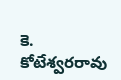కె. కోటేశ్వరరావు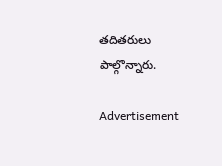తదితరులు పాల్గొన్నారు.

Advertisement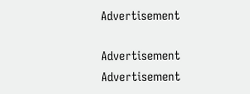Advertisement

Advertisement
Advertisement